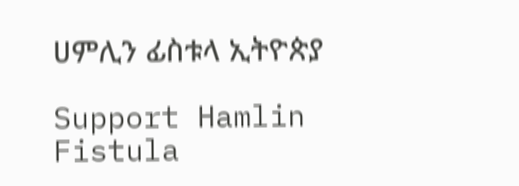ሀምሊን ፊስቱላ ኢትዮጵያ

Support Hamlin Fistula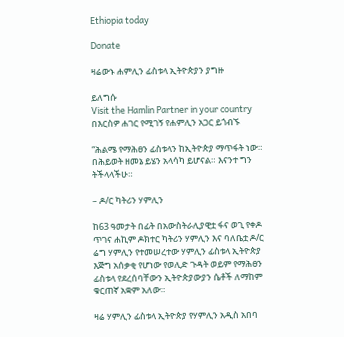Ethiopia today

Donate

ዛሬውኑ ሐምሊን ፊስቱላ ኢትዮጵያን ያግዙ

ይለግሱ
Visit the Hamlin Partner in your country
በእርስዎ ሐገር የሚገኝ የሐምሊን አጋር ይጎብኙ

“ሕልሜ የማሕፀን ፊስቱላን ከኢትዮጵያ ማጥፋት ነው። በሕይወት ዘመኔ ይሄን አላሳካ ይሆናል። እናንተ ግን ትችላላችሁ።

– ዶ/ር ካትሪን ሃምሊን

ከ63 ዓመታት በፊት በአውስትራሊያዊቷ ፋና ወጊ የቀዶ ጥገና ሐኪም ዶክተር ካትሪን ሃምሊን እና ባለቤቷ ዶ/ር ሬግ ሃምሊን የተመሠረተው ሃምሊን ፊስቱላ ኢትዮጵያ እጅግ አሰቃቂ የሆነው የወሊድ ጉዳት ወይም የማሕፀን ፊስቱላ የደረሰባቸውን ኢትዮጵያውያን ሴቶች ለማከም ቁርጠኛ አቋም አለው።

ዛሬ ሃምሊን ፊስቱላ ኢትዮጵያ የሃምሊን አዲስ አበባ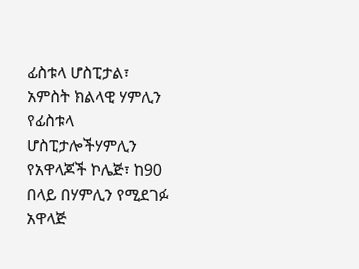ፊስቱላ ሆስፒታል፣ አምስት ክልላዊ ሃምሊን የፊስቱላ ሆስፒታሎችሃምሊን የአዋላጆች ኮሌጅ፣ ከ90 በላይ በሃምሊን የሚደገፉ አዋላጅ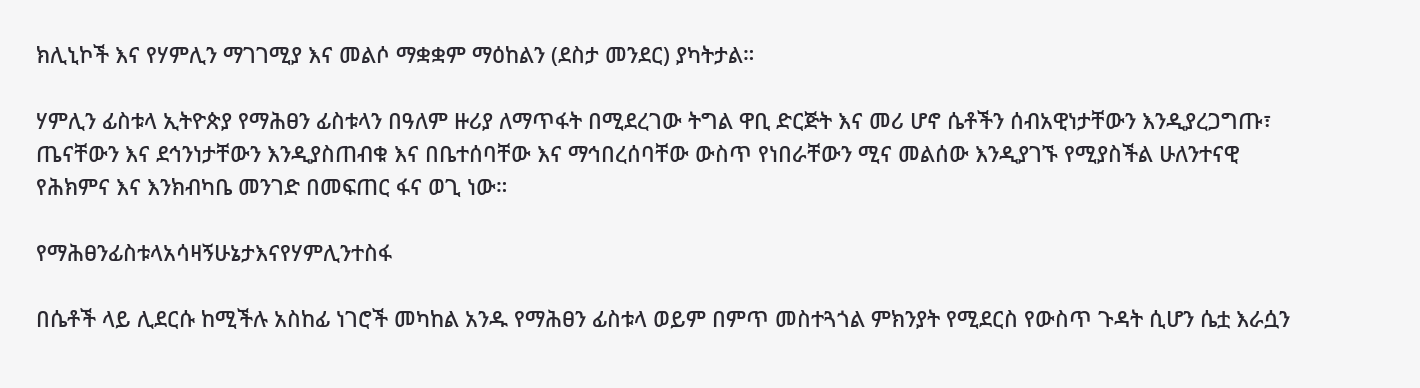ክሊኒኮች እና የሃምሊን ማገገሚያ እና መልሶ ማቋቋም ማዕከልን (ደስታ መንደር) ያካትታል።

ሃምሊን ፊስቱላ ኢትዮጵያ የማሕፀን ፊስቱላን በዓለም ዙሪያ ለማጥፋት በሚደረገው ትግል ዋቢ ድርጅት እና መሪ ሆኖ ሴቶችን ሰብአዊነታቸውን እንዲያረጋግጡ፣ ጤናቸውን እና ደኅንነታቸውን እንዲያስጠብቁ እና በቤተሰባቸው እና ማኅበረሰባቸው ውስጥ የነበራቸውን ሚና መልሰው እንዲያገኙ የሚያስችል ሁለንተናዊ የሕክምና እና እንክብካቤ መንገድ በመፍጠር ፋና ወጊ ነው።

የማሕፀንፊስቱላአሳዛኝሁኔታእናየሃምሊንተስፋ

በሴቶች ላይ ሊደርሱ ከሚችሉ አስከፊ ነገሮች መካከል አንዱ የማሕፀን ፊስቱላ ወይም በምጥ መስተጓጎል ምክንያት የሚደርስ የውስጥ ጉዳት ሲሆን ሴቷ እራሷን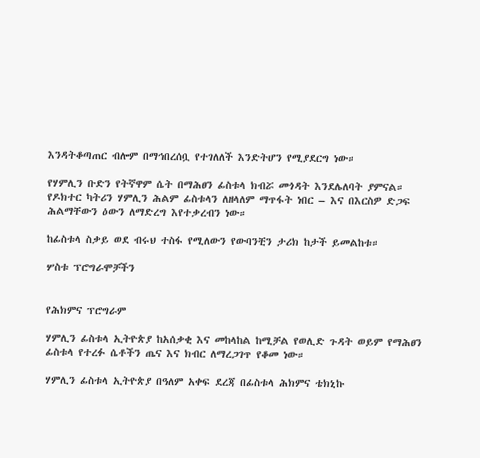እንዳትቆጣጠር ብሎም በማኅበረሰቧ የተገለለች እንድትሆን የሚያደርግ ነው።

የሃምሊን ቡድን የትኛዋም ሴት በማሕፀን ፊስቱላ ክብሯ መጎዳት እንደሌለባት ያምናል። የዶክተር ካትሪን ሃምሊን ሕልም ፊስቱላን ለዘላለም ማጥፋት ነበር – እና በእርስዎ ድጋፍ ሕልማቸውን ዕውን ለማድረግ እየተቃረብን ነው።

ከፊስቱላ ስቃይ ወደ ብሩህ ተስፋ የሚለውን የውባንቺን ታሪክ ከታች ይመልከቱ።

ሦስቱ ፕሮግራሞቻችን


የሕክምና ፕሮግራም

ሃምሊን ፊስቱላ ኢትዮጵያ ከአሰቃቂ እና መከላከል ከሚቻል የወሊድ ጉዳት ወይም የማሕፀን ፊስቱላ የተረፉ ሴቶችን ጤና እና ክብር ለማረጋገጥ የቆመ ነው።

ሃምሊን ፊስቱላ ኢትዮጵያ በዓለም አቀፍ ደረጃ በፊስቱላ ሕክምና ቴክኒኩ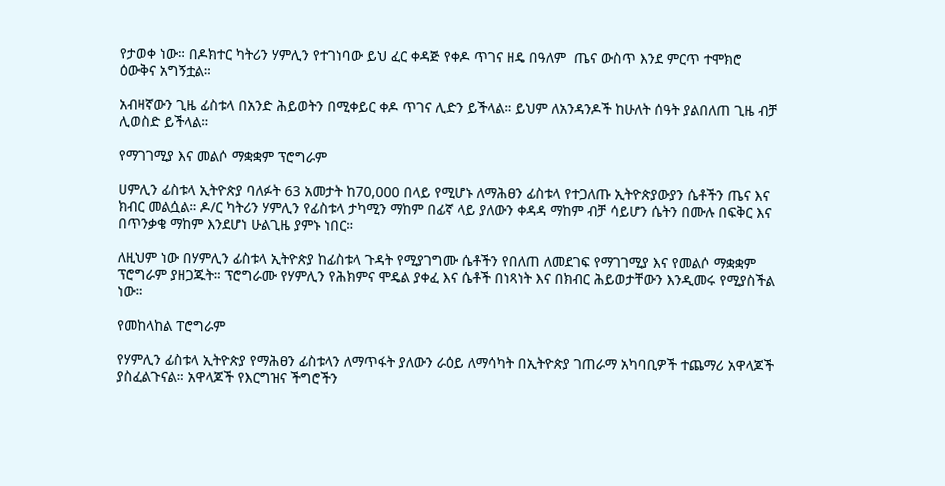የታወቀ ነው። በዶክተር ካትሪን ሃምሊን የተገነባው ይህ ፈር ቀዳጅ የቀዶ ጥገና ዘዴ በዓለም  ጤና ውስጥ እንደ ምርጥ ተሞክሮ ዕውቅና አግኝቷል።

አብዛኛውን ጊዜ ፊስቱላ በአንድ ሕይወትን በሚቀይር ቀዶ ጥገና ሊድን ይችላል። ይህም ለአንዳንዶች ከሁለት ሰዓት ያልበለጠ ጊዜ ብቻ ሊወስድ ይችላል።

የማገገሚያ እና መልሶ ማቋቋም ፕሮግራም

ሀምሊን ፊስቱላ ኢትዮጵያ ባለፉት 63 አመታት ከ70,000 በላይ የሚሆኑ ለማሕፀን ፊስቱላ የተጋለጡ ኢትዮጵያውያን ሴቶችን ጤና እና ክብር መልሷል። ዶ/ር ካትሪን ሃምሊን የፊስቱላ ታካሚን ማከም በፊኛ ላይ ያለውን ቀዳዳ ማከም ብቻ ሳይሆን ሴትን በሙሉ በፍቅር እና በጥንቃቄ ማከም እንደሆነ ሁልጊዜ ያምኑ ነበር።

ለዚህም ነው በሃምሊን ፊስቱላ ኢትዮጵያ ከፊስቱላ ጉዳት የሚያገግሙ ሴቶችን የበለጠ ለመደገፍ የማገገሚያ እና የመልሶ ማቋቋም ፕሮግራም ያዘጋጁት። ፕሮግራሙ የሃምሊን የሕክምና ሞዴል ያቀፈ እና ሴቶች በነጻነት እና በክብር ሕይወታቸውን እንዲመሩ የሚያስችል ነው።

የመከላከል ፐሮግራም

የሃምሊን ፊስቱላ ኢትዮጵያ የማሕፀን ፊስቱላን ለማጥፋት ያለውን ራዕይ ለማሳካት በኢትዮጵያ ገጠራማ አካባቢዎች ተጨማሪ አዋላጆች ያስፈልጉናል። አዋላጆች የእርግዝና ችግሮችን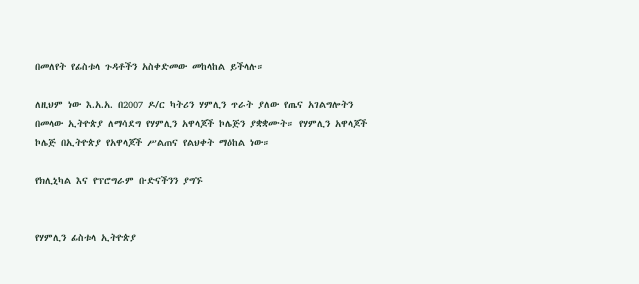በመለየት የፊስቱላ ጉዳቶችን አስቀድመው መከላከል ይችላሉ።

ለዚህም ነው እ.አ.አ. በ2007 ዶ/ር ካትሪን ሃምሊን ጥራት ያለው የጤና አገልግሎትን በመላው ኢትዮጵያ ለማሳደግ የሃምሊን አዋላጆች ኮሌጅን ያቋቋሙት። የሃምሊን አዋላጆች ኮሌጅ በኢትዮጵያ የአዋላጆች ሥልጠና የልህቀት ማዕከል ነው።

የክሊኒካል እና የፕሮግራም ቡድናችንን ያግኙ


የሃምሊን ፊስቱላ ኢትዮጵያ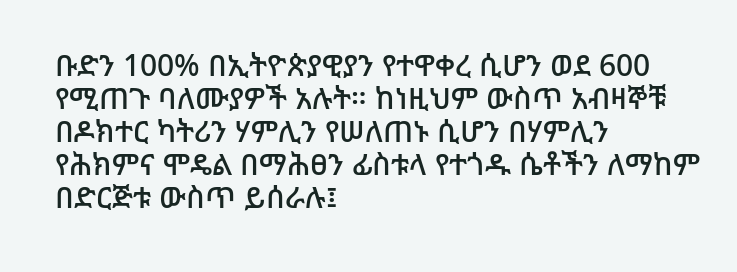ቡድን 100% በኢትዮጵያዊያን የተዋቀረ ሲሆን ወደ 600 የሚጠጉ ባለሙያዎች አሉት። ከነዚህም ውስጥ አብዛኞቹ በዶክተር ካትሪን ሃምሊን የሠለጠኑ ሲሆን በሃምሊን የሕክምና ሞዴል በማሕፀን ፊስቱላ የተጎዱ ሴቶችን ለማከም በድርጅቱ ውስጥ ይሰራሉ፤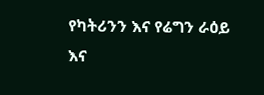የካትሪንን እና የሬግን ራዕይ እና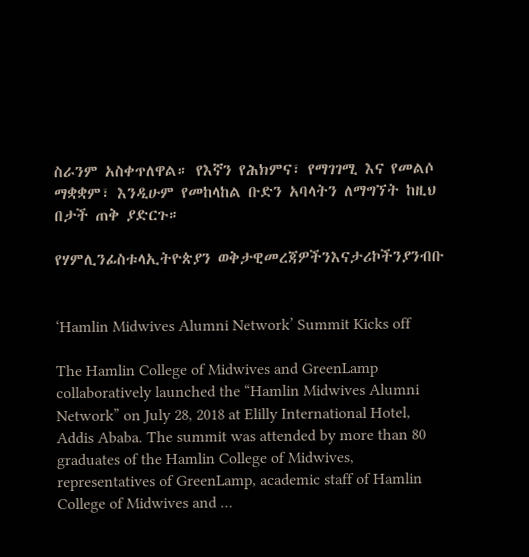ስራንም አስቀጥለዋል። የእኛን የሕክምና፣ የማገገሚ እና የመልሶ ማቋቋም፣ እንዲሁም የመከላከል ቡድን አባላትን ለማግኘት ከዚህ በታች ጠቅ ያድርጉ።

የሃምሊንፊስቱላኢትዮጵያን ወቅታዊመረጃዎችንእናታሪኮችንያንብቡ


‘Hamlin Midwives Alumni Network’ Summit Kicks off

The Hamlin College of Midwives and GreenLamp collaboratively launched the “Hamlin Midwives Alumni Network” on July 28, 2018 at Elilly International Hotel, Addis Ababa. The summit was attended by more than 80 graduates of the Hamlin College of Midwives, representatives of GreenLamp, academic staff of Hamlin College of Midwives and …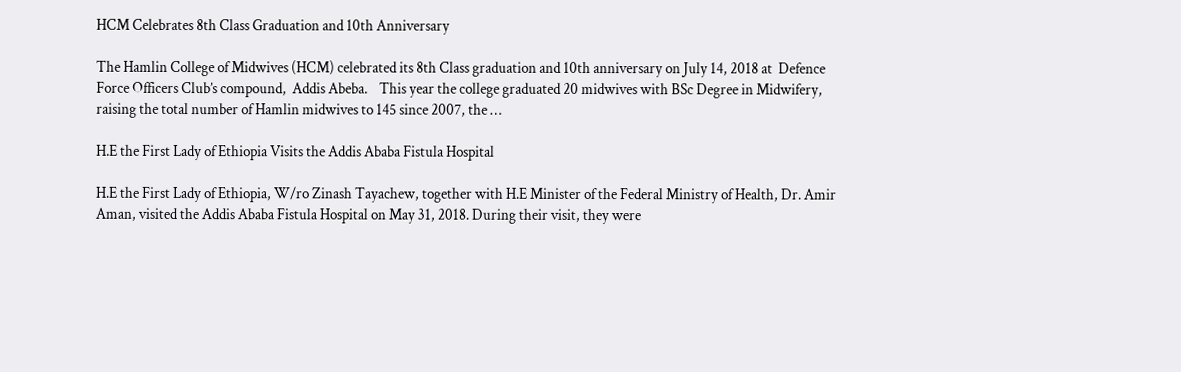HCM Celebrates 8th Class Graduation and 10th Anniversary

The Hamlin College of Midwives (HCM) celebrated its 8th Class graduation and 10th anniversary on July 14, 2018 at  Defence Force Officers Club’s compound,  Addis Abeba.    This year the college graduated 20 midwives with BSc Degree in Midwifery, raising the total number of Hamlin midwives to 145 since 2007, the …

H.E the First Lady of Ethiopia Visits the Addis Ababa Fistula Hospital

H.E the First Lady of Ethiopia, W/ro Zinash Tayachew, together with H.E Minister of the Federal Ministry of Health, Dr. Amir Aman, visited the Addis Ababa Fistula Hospital on May 31, 2018. During their visit, they were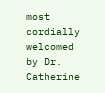most cordially welcomed by Dr. Catherine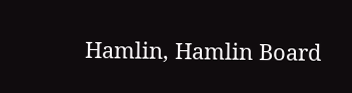Hamlin, Hamlin Board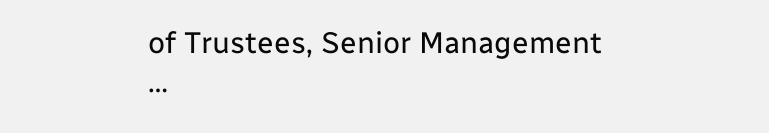of Trustees, Senior Management …